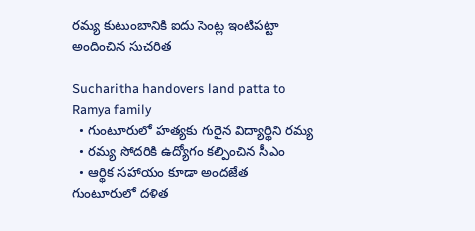రమ్య కుటుంబానికి ఐదు సెంట్ల ఇంటిపట్టా అందించిన సుచరిత

Sucharitha handovers land patta to Ramya family
  • గుంటూరులో హత్యకు గురైన విద్యార్థిని రమ్య
  • రమ్య సోదరికి ఉద్యోగం కల్పించిన సీఎం
  • ఆర్థిక సహాయం కూడా అందజేత
గుంటూరులో దళిత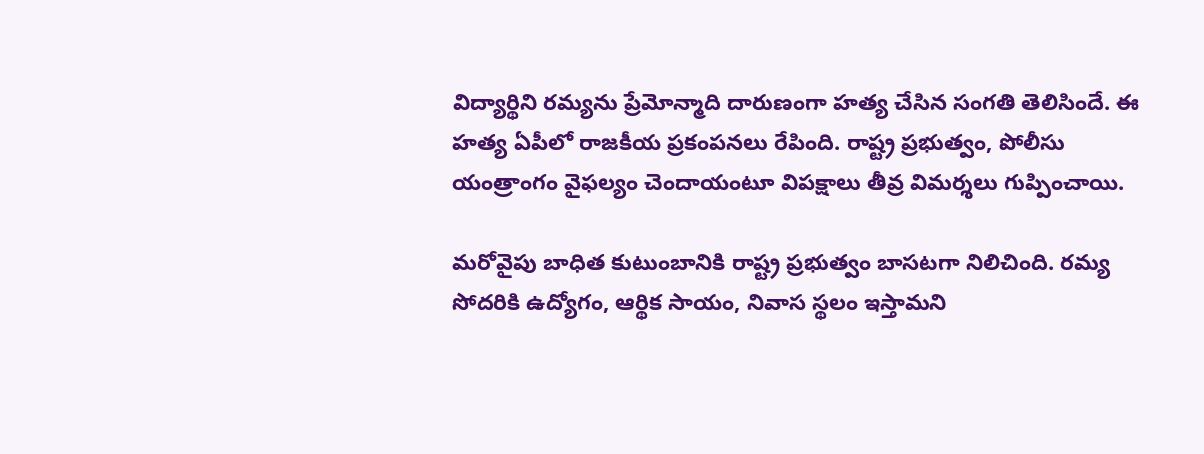విద్యార్థిని రమ్యను ప్రేమోన్మాది దారుణంగా హత్య చేసిన సంగతి తెలిసిందే. ఈ హత్య ఏపీలో రాజకీయ ప్రకంపనలు రేపింది. రాష్ట్ర ప్రభుత్వం, పోలీసు యంత్రాంగం వైఫల్యం చెందాయంటూ విపక్షాలు తీవ్ర విమర్శలు గుప్పించాయి.

మరోవైపు బాధిత కుటుంబానికి రాష్ట్ర ప్రభుత్వం బాసటగా నిలిచింది. రమ్య సోదరికి ఉద్యోగం, ఆర్థిక సాయం, నివాస స్థలం ఇస్తామని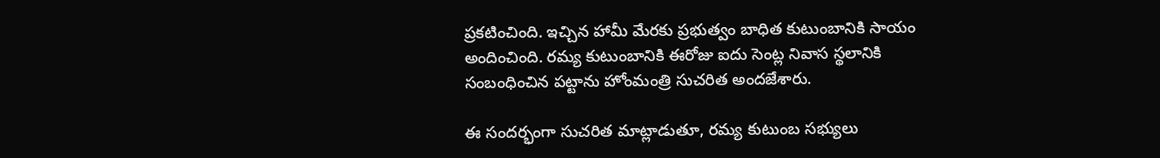ప్రకటించింది. ఇచ్చిన హామీ మేరకు ప్రభుత్వం బాధిత కుటుంబానికి సాయం అందించింది. రమ్య కుటుంబానికి ఈరోజు ఐదు సెంట్ల నివాస స్థలానికి సంబంధించిన పట్టాను హోంమంత్రి సుచరిత అందజేశారు.

ఈ సందర్భంగా సుచరిత మాట్లాడుతూ, రమ్య కుటుంబ సభ్యులు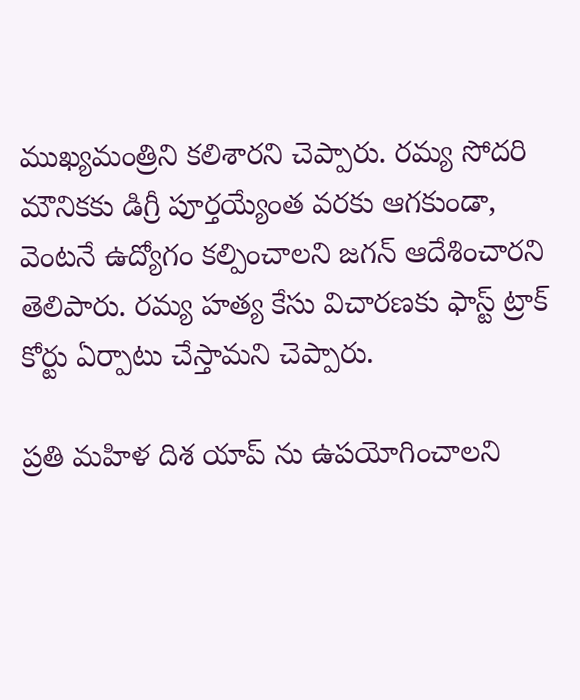ముఖ్యమంత్రిని కలిశారని చెప్పారు. రమ్య సోదరి మౌనికకు డిగ్రీ పూర్తయ్యేంత వరకు ఆగకుండా, వెంటనే ఉద్యోగం కల్పించాలని జగన్ ఆదేశించారని తెలిపారు. రమ్య హత్య కేసు విచారణకు ఫాస్ట్ ట్రాక్ కోర్టు ఏర్పాటు చేస్తామని చెప్పారు.

ప్రతి మహిళ దిశ యాప్ ను ఉపయోగించాలని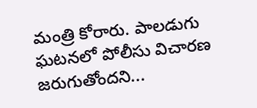మంత్రి కోరారు. పాలడుగు ఘటనలో పోలీసు విచారణ జరుగుతోందని...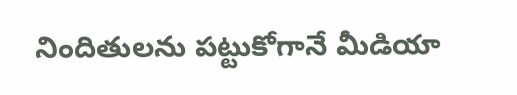నిందితులను పట్టుకోగానే మీడియా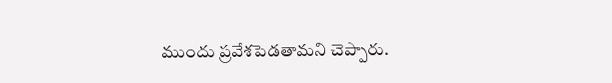ముందు ప్రవేశపెడతామని చెప్పారు.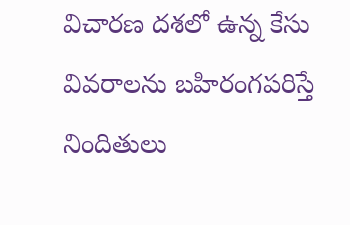విచారణ దశలో ఉన్న కేసు వివరాలను బహిరంగపరిస్తే నిందితులు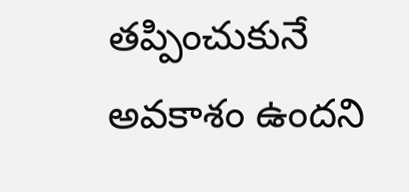తప్పించుకునే అవకాశం ఉందని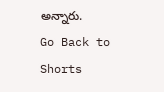అన్నారు.
Go Back to Shorts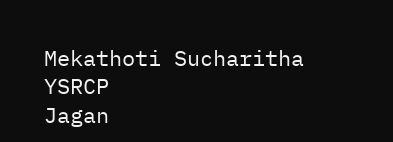Mekathoti Sucharitha
YSRCP
Jagan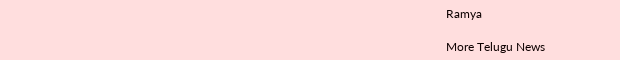Ramya

More Telugu News